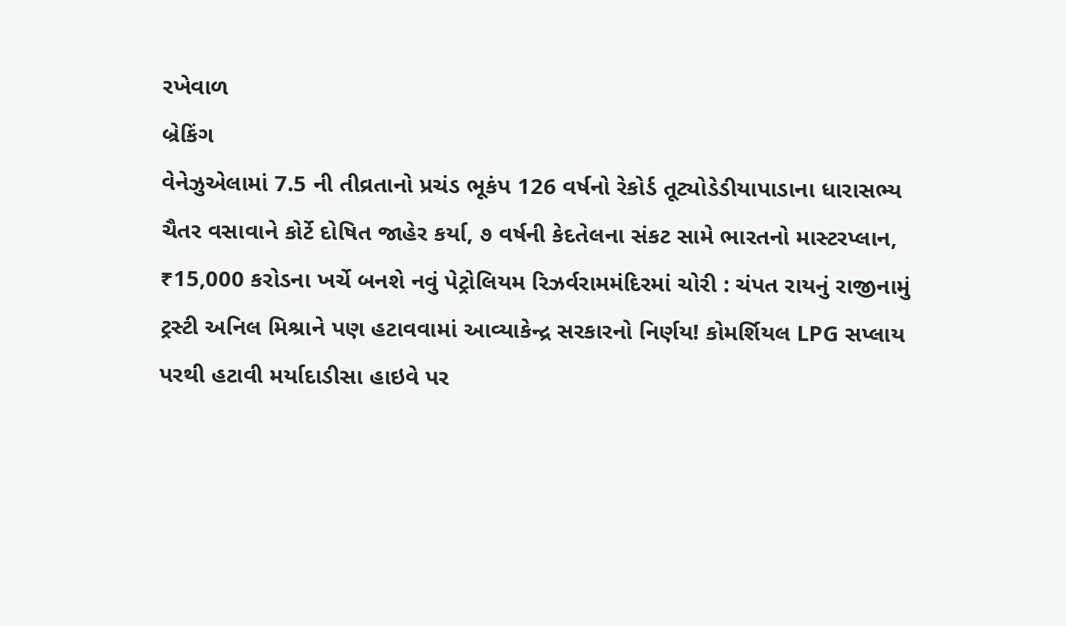રખેવાળ
બ્રેકિંગ
વેનેઝુએલામાં 7.5 ની તીવ્રતાનો પ્રચંડ ભૂકંપ 126 વર્ષનો રેકોર્ડ તૂટ્યોડેડીયાપાડાના ધારાસભ્ય ચૈતર વસાવાને કોર્ટે દોષિત જાહેર કર્યા, ૭ વર્ષની કેદતેલના સંકટ સામે ભારતનો માસ્ટરપ્લાન, ₹15,000 કરોડના ખર્ચે બનશે નવું પેટ્રોલિયમ રિઝર્વરામમંદિરમાં ચોરી : ચંપત રાયનું રાજીનામું ટ્રસ્ટી અનિલ મિશ્રાને પણ હટાવવામાં આવ્યાકેન્દ્ર સરકારનો નિર્ણય! કોમર્શિયલ LPG સપ્લાય પરથી હટાવી મર્યાદાડીસા હાઇવે પર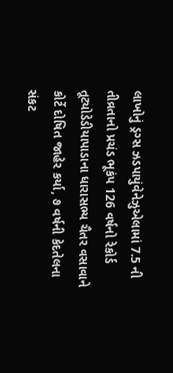લાખોનું ડ્રગ્સ ઝડપાયુંવેનેઝુએલામાં 7.5 ની તીવ્રતાનો પ્રચંડ ભૂકંપ 126 વર્ષનો રેકોર્ડ તૂટ્યોડેડીયાપાડાના ધારાસભ્ય ચૈતર વસાવાને કોર્ટે દોષિત જાહેર કર્યા, ૭ વર્ષની કેદતેલના સંકટ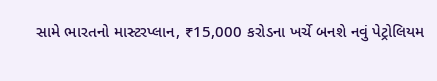સામે ભારતનો માસ્ટરપ્લાન, ₹15,000 કરોડના ખર્ચે બનશે નવું પેટ્રોલિયમ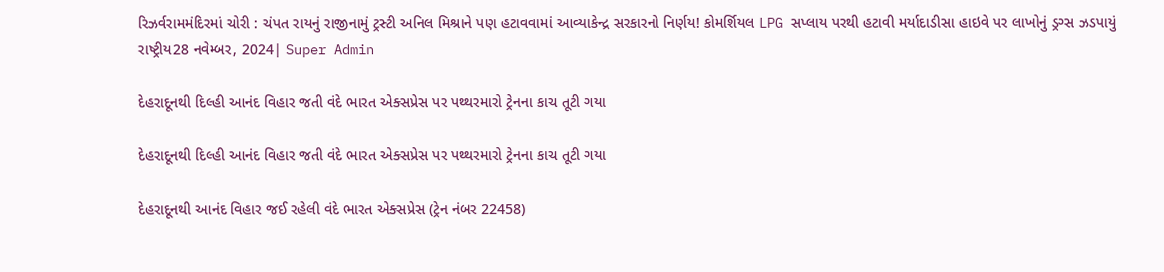રિઝર્વરામમંદિરમાં ચોરી : ચંપત રાયનું રાજીનામું ટ્રસ્ટી અનિલ મિશ્રાને પણ હટાવવામાં આવ્યાકેન્દ્ર સરકારનો નિર્ણય! કોમર્શિયલ LPG સપ્લાય પરથી હટાવી મર્યાદાડીસા હાઇવે પર લાખોનું ડ્રગ્સ ઝડપાયું
રાષ્ટ્રીય28 નવેમ્બર, 2024| Super Admin

દેહરાદૂનથી દિલ્હી આનંદ વિહાર જતી વંદે ભારત એક્સપ્રેસ પર પથ્થરમારો ટ્રેનના કાચ તૂટી ગયા

દેહરાદૂનથી દિલ્હી આનંદ વિહાર જતી વંદે ભારત એક્સપ્રેસ પર પથ્થરમારો ટ્રેનના કાચ તૂટી ગયા

દેહરાદૂનથી આનંદ વિહાર જઈ રહેલી વંદે ભારત એક્સપ્રેસ (ટ્રેન નંબર 22458)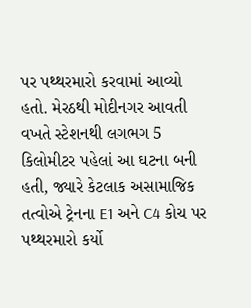પર પથ્થરમારો કરવામાં આવ્યો હતો. મેરઠથી મોદીનગર આવતી વખતે સ્ટેશનથી લગભગ 5 કિલોમીટર પહેલાં આ ઘટના બની હતી, જ્યારે કેટલાક અસામાજિક તત્વોએ ટ્રેનના E1 અને C4 કોચ પર પથ્થરમારો કર્યો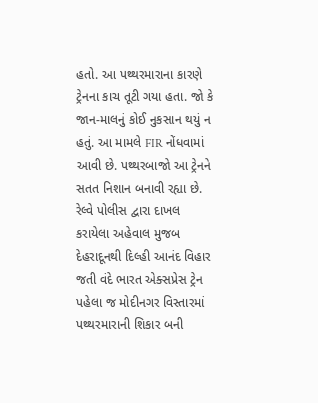હતો. આ પથ્થરમારાના કારણે ટ્રેનના કાચ તૂટી ગયા હતા. જો કે જાન-માલનું કોઈ નુકસાન થયું ન હતું. આ મામલે FIR નોંધવામાં આવી છે. પથ્થરબાજો આ ટ્રેનને સતત નિશાન બનાવી રહ્યા છે. રેલ્વે પોલીસ દ્વારા દાખલ કરાયેલા અહેવાલ મુજબ દેહરાદૂનથી દિલ્હી આનંદ વિહાર જતી વંદે ભારત એક્સપ્રેસ ટ્રેન પહેલા જ મોદીનગર વિસ્તારમાં પથ્થરમારાની શિકાર બની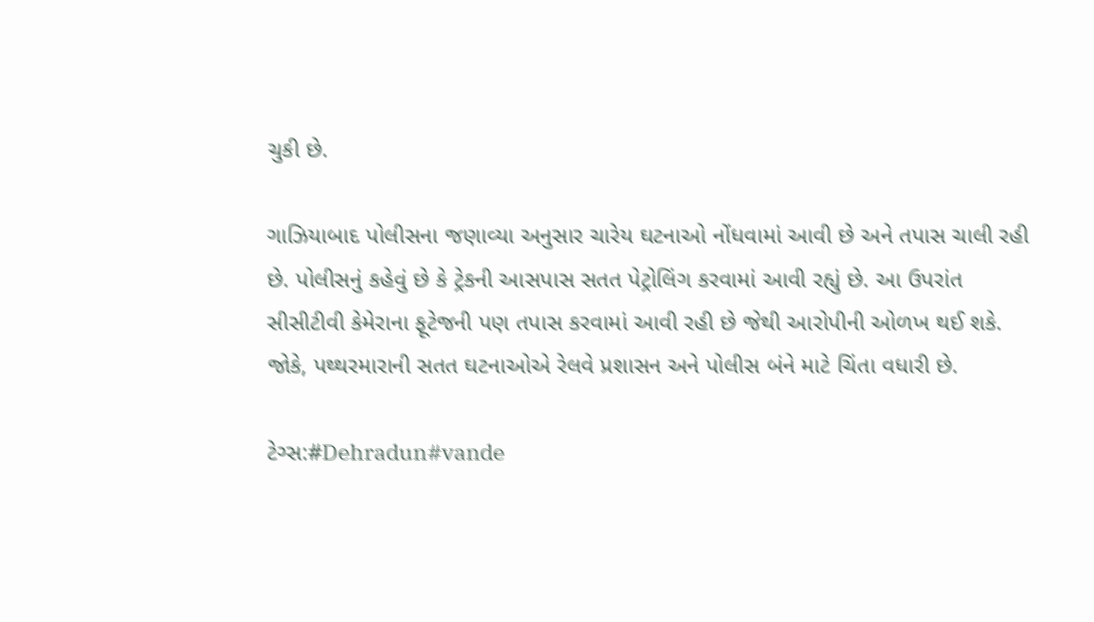ચુકી છે.

ગાઝિયાબાદ પોલીસના જણાવ્યા અનુસાર ચારેય ઘટનાઓ નોંધવામાં આવી છે અને તપાસ ચાલી રહી છે. પોલીસનું કહેવું છે કે ટ્રેકની આસપાસ સતત પેટ્રોલિંગ કરવામાં આવી રહ્યું છે. આ ઉપરાંત સીસીટીવી કેમેરાના ફૂટેજની પણ તપાસ કરવામાં આવી રહી છે જેથી આરોપીની ઓળખ થઈ શકે. જોકે, પથ્થરમારાની સતત ઘટનાઓએ રેલવે પ્રશાસન અને પોલીસ બંને માટે ચિંતા વધારી છે.

ટેગ્સ:#Dehradun#vande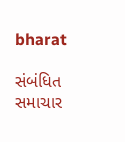bharat

સંબંધિત સમાચાર